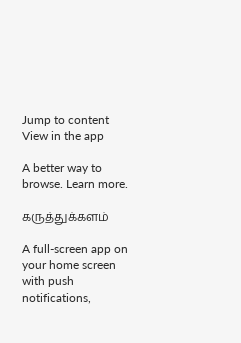Jump to content
View in the app

A better way to browse. Learn more.

கருத்துக்களம்

A full-screen app on your home screen with push notifications,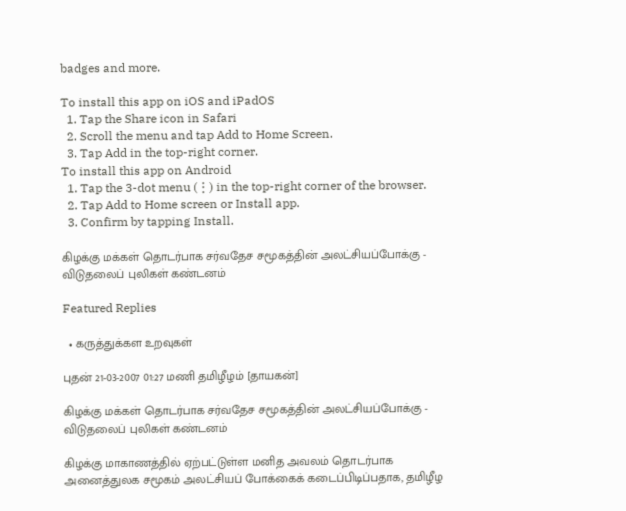badges and more.

To install this app on iOS and iPadOS
  1. Tap the Share icon in Safari
  2. Scroll the menu and tap Add to Home Screen.
  3. Tap Add in the top-right corner.
To install this app on Android
  1. Tap the 3-dot menu (⋮) in the top-right corner of the browser.
  2. Tap Add to Home screen or Install app.
  3. Confirm by tapping Install.

கிழக்கு மக்கள் தொடர்பாக சர்வதேச சமூகத்தின் அலட்சியப்போக்கு - விடுதலைப் புலிகள் கண்டனம்

Featured Replies

  • கருத்துக்கள உறவுகள்

புதன் 21-03-2007 01:27 மணி தமிழீழம் [தாயகன்]

கிழக்கு மக்கள் தொடர்பாக சர்வதேச சமூகத்தின் அலட்சியப்போக்கு - விடுதலைப் புலிகள் கண்டனம்

கிழக்கு மாகாணத்தில் ஏற்பட்டுள்ள மனித அவலம் தொடர்பாக அனைத்துலக சமூகம் அலட்சியப் போக்கைக் கடைப்பிடிப்பதாக, தமிழீழ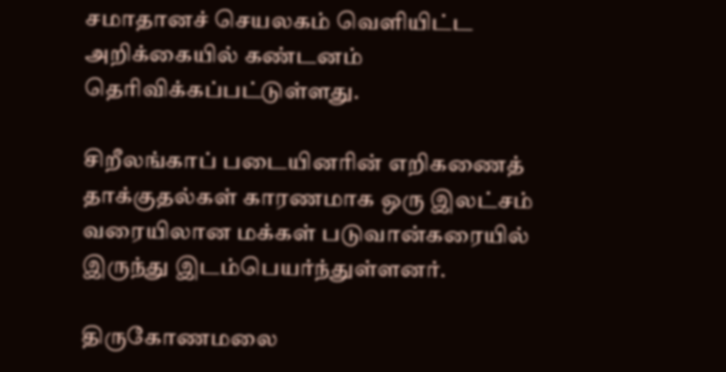சமாதானச் செயலகம் வெளியிட்ட அறிக்கையில் கண்டனம் தெரிவிக்கப்பட்டுள்ளது.

சிறீலங்காப் படையினரின் எறிகணைத் தாக்குதல்கள் காரணமாக ஒரு இலட்சம் வரையிலான மக்கள் படுவான்கரையில் இருந்து இடம்பெயர்ந்துள்ளனர்.

திருகோணமலை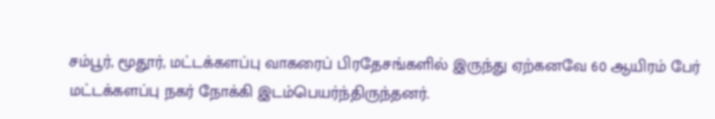சம்பூர், மூதூர், மட்டக்களப்பு வாகரைப் பிரதேசங்களில் இருந்து ஏற்கனவே 60 ஆயிரம் பேர் மட்டக்களப்பு நகர் நோக்கி இடம்பெயர்ந்திருந்தனர்.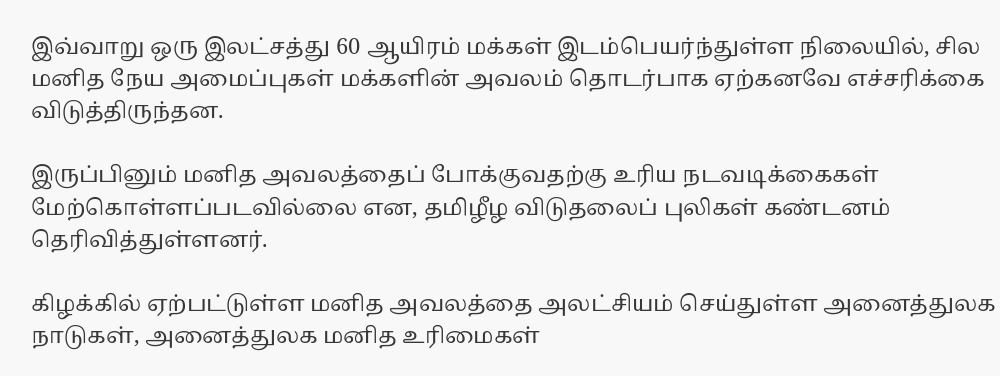இவ்வாறு ஒரு இலட்சத்து 60 ஆயிரம் மக்கள் இடம்பெயர்ந்துள்ள நிலையில், சில மனித நேய அமைப்புகள் மக்களின் அவலம் தொடர்பாக ஏற்கனவே எச்சரிக்கை விடுத்திருந்தன.

இருப்பினும் மனித அவலத்தைப் போக்குவதற்கு உரிய நடவடிக்கைகள் மேற்கொள்ளப்படவில்லை என, தமிழீழ விடுதலைப் புலிகள் கண்டனம் தெரிவித்துள்ளனர்.

கிழக்கில் ஏற்பட்டுள்ள மனித அவலத்தை அலட்சியம் செய்துள்ள அனைத்துலக நாடுகள், அனைத்துலக மனித உரிமைகள்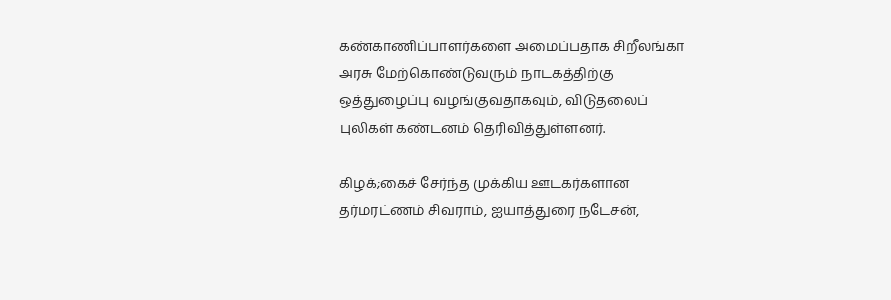கண்காணிப்பாளர்களை அமைப்பதாக சிறீலங்கா அரசு மேற்கொண்டுவரும் நாடகத்திற்கு ஒத்துழைப்பு வழங்குவதாகவும், விடுதலைப் புலிகள் கண்டனம் தெரிவித்துள்ளனர்.

கிழக்;கைச் சேர்ந்த முக்கிய ஊடகர்களான தர்மரட்ணம் சிவராம், ஐயாத்துரை நடேசன்,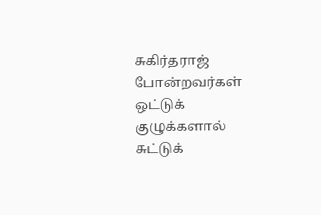சுகிர்தராஜ் போன்றவர்கள் ஒட்டுக் குழுக்களால் சுட்டுக்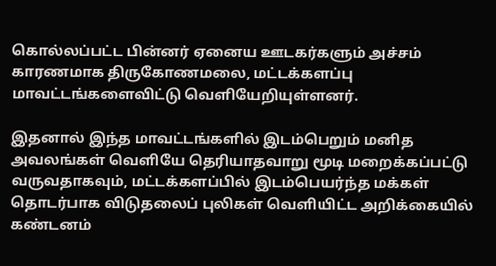கொல்லப்பட்ட பின்னர் ஏனைய ஊடகர்களும் அச்சம் காரணமாக திருகோணமலை, மட்டக்களப்பு மாவட்டங்களைவிட்டு வெளியேறியுள்ளனர்.

இதனால் இந்த மாவட்டங்களில் இடம்பெறும் மனித அவலங்கள் வெளியே தெரியாதவாறு மூடி மறைக்கப்பட்டு வருவதாகவும், மட்டக்களப்பில் இடம்பெயர்ந்த மக்கள் தொடர்பாக விடுதலைப் புலிகள் வெளியிட்ட அறிக்கையில் கண்டனம்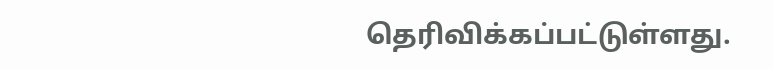தெரிவிக்கப்பட்டுள்ளது.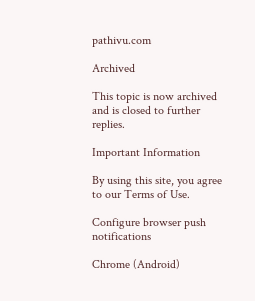pathivu.com

Archived

This topic is now archived and is closed to further replies.

Important Information

By using this site, you agree to our Terms of Use.

Configure browser push notifications

Chrome (Android)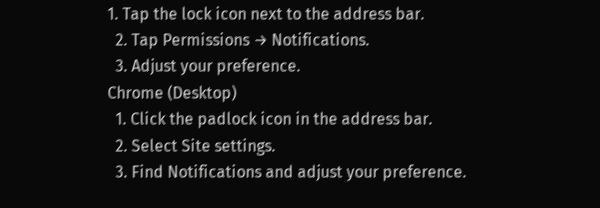1. Tap the lock icon next to the address bar.
  2. Tap Permissions → Notifications.
  3. Adjust your preference.
Chrome (Desktop)
  1. Click the padlock icon in the address bar.
  2. Select Site settings.
  3. Find Notifications and adjust your preference.